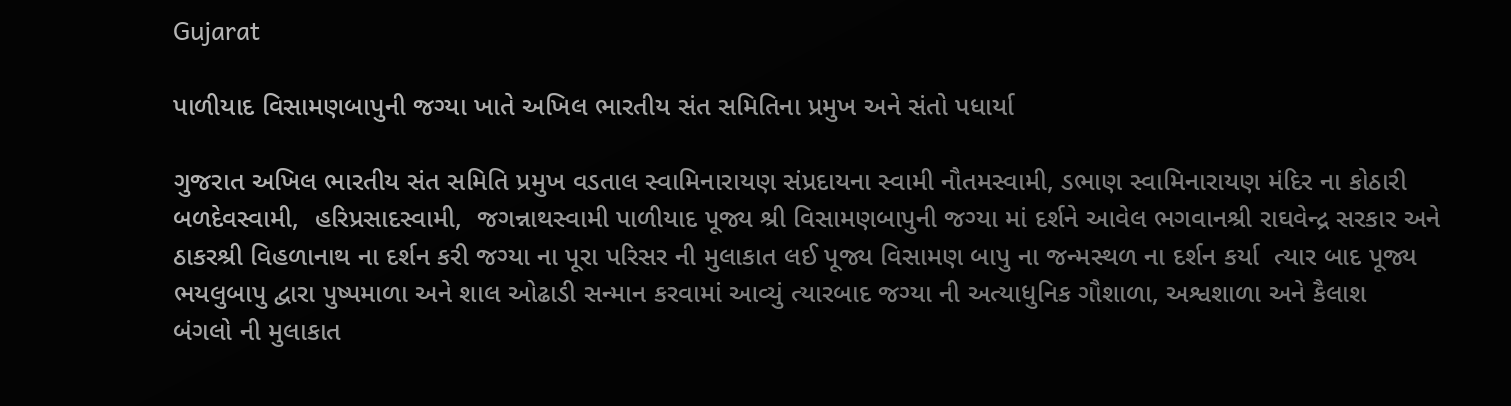Gujarat

પાળીયાદ વિસામણબાપુની જગ્યા ખાતે અખિલ ભારતીય સંત સમિતિના પ્રમુખ અને સંતો પધાર્યા

ગુજરાત અખિલ ભારતીય સંત સમિતિ પ્રમુખ વડતાલ સ્વામિનારાયણ સંપ્રદાયના સ્વામી નૌતમસ્વામી, ડભાણ સ્વામિનારાયણ મંદિર ના કોઠારી બળદેવસ્વામી,  હરિપ્રસાદસ્વામી,  જગન્નાથસ્વામી પાળીયાદ પૂજ્ય શ્રી વિસામણબાપુની જગ્યા માં દર્શને આવેલ ભગવાનશ્રી રાઘવેન્દ્ર સરકાર અને  ઠાકરશ્રી વિહળાનાથ ના દર્શન કરી જગ્યા ના પૂરા પરિસર ની મુલાકાત લઈ પૂજ્ય વિસામણ બાપુ ના જન્મસ્થળ ના દર્શન કર્યા  ત્યાર બાદ પૂજ્ય ભયલુબાપુ દ્વારા પુષ્પમાળા અને શાલ ઓઢાડી સન્માન કરવામાં આવ્યું ત્યારબાદ જગ્યા ની અત્યાધુનિક ગૌશાળા, અશ્વશાળા અને કૈલાશ
બંગલો ની મુલાકાત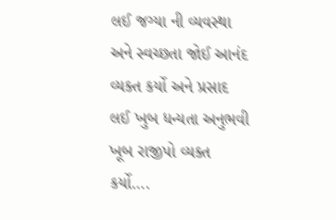લઈ જગ્યા ની વ્યવસ્થા અને સ્વચ્છતા જોઈ આનંદ વ્યક્ત કર્યો અને પ્રસાદ લઈ ખુબ ધન્યતા અનુભવી ખૂબ રાજીપો વ્યક્ત કર્યો….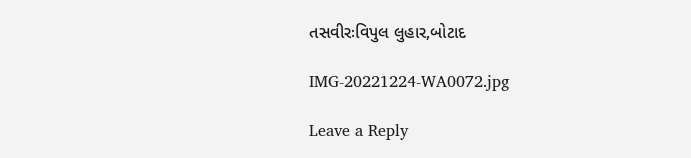તસવીરઃવિપુલ લુહાર,બોટાદ

IMG-20221224-WA0072.jpg

Leave a Reply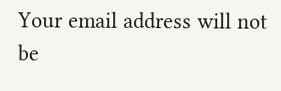Your email address will not be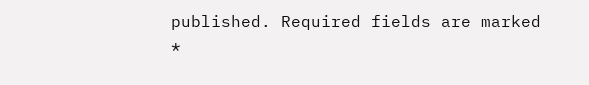published. Required fields are marked *